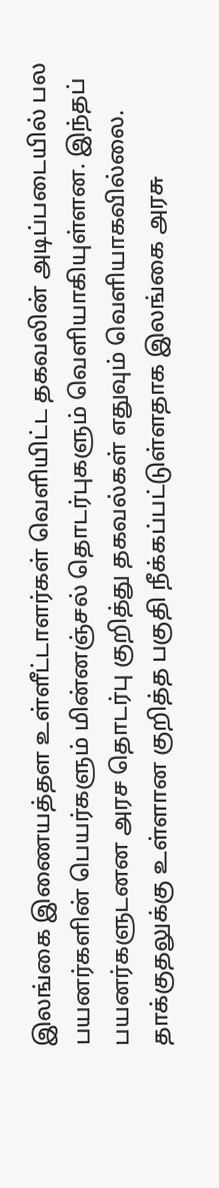இலங்கை இணையத்தள உள்ளீட்டாளர்கள் வெளியிட்ட தகவலின் அடிப்படையில் பல பயனர்களின் பெயர்களும் மின்னஞ்சல் தொடர்புகளும் வெளியாகியுள்ளன. இந்தப் பயனர்களுடனன அரச தொடர்பு குறித்து தகவல்கள் எதுவும் வெளியாகவில்லை.
தாக்குதலுக்கு உள்ளான குறித்த பகுதி நீக்கப்பட்டுள்ளதாக இலங்கை அரசு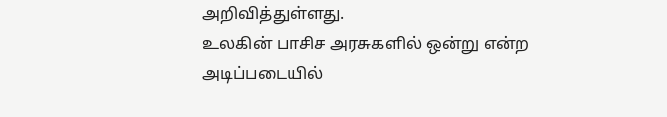அறிவித்துள்ளது.
உலகின் பாசிச அரசுகளில் ஒன்று என்ற அடிப்படையில்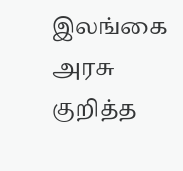இலங்கை அரசு குறித்த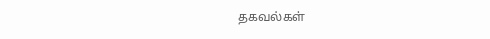தகவல்கள்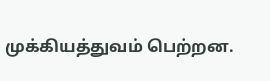முக்கியத்துவம் பெற்றன.